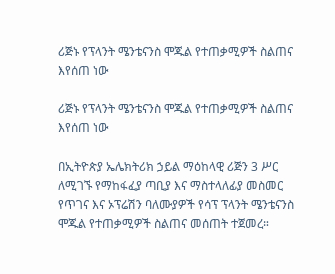ሪጅኑ የፕላንት ሜንቴናንስ ሞጁል የተጠቃሚዎች ስልጠና እየሰጠ ነው

ሪጅኑ የፕላንት ሜንቴናንስ ሞጁል የተጠቃሚዎች ስልጠና እየሰጠ ነው

በኢትዮጵያ ኤሌክትሪክ ኃይል ማዕከላዊ ሪጅን 3 ሥር ለሚገኙ የማከፋፈያ ጣቢያ እና ማስተላለፊያ መስመር የጥገና እና ኦፕሬሽን ባለሙያዎች የሳፕ ፕላንት ሜንቴናንስ ሞጁል የተጠቃሚዎች ስልጠና መሰጠት ተጀመረ።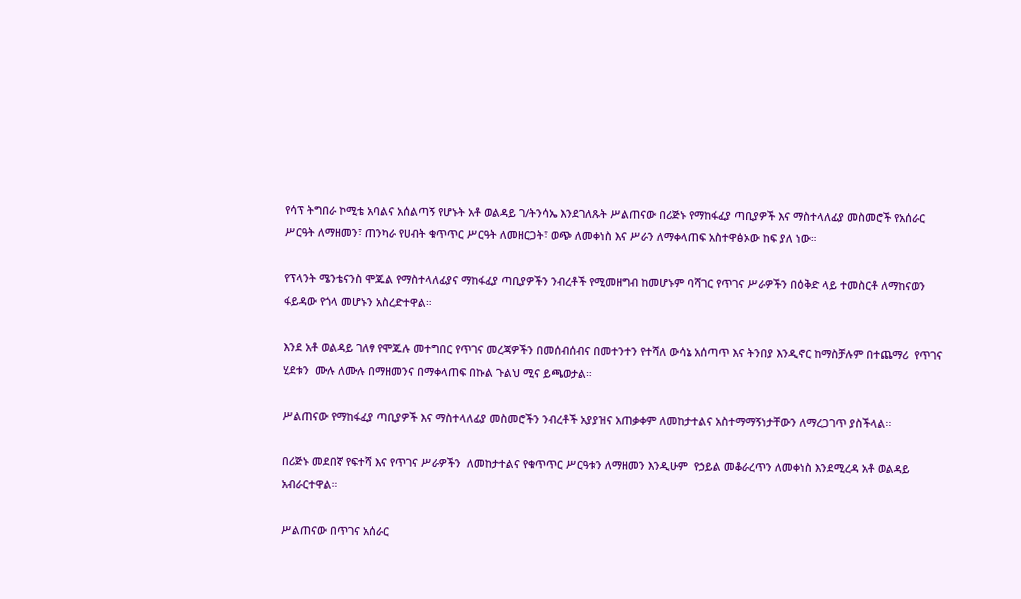የሳፕ ትግበራ ኮሚቴ አባልና አሰልጣኝ የሆኑት አቶ ወልዳይ ገ/ትንሳኤ እንደገለጹት ሥልጠናው በሪጅኑ የማከፋፈያ ጣቢያዎች እና ማስተላለፊያ መስመሮች የአሰራር ሥርዓት ለማዘመን፣ ጠንካራ የሀብት ቁጥጥር ሥርዓት ለመዘርጋት፣ ወጭ ለመቀነስ እና ሥራን ለማቀላጠፍ አስተዋፅኦው ከፍ ያለ ነው።

የፕላንት ሜንቴናንስ ሞጁል የማስተላለፊያና ማከፋፈያ ጣቢያዎችን ንብረቶች የሚመዘግብ ከመሆኑም ባሻገር የጥገና ሥራዎችን በዕቅድ ላይ ተመስርቶ ለማከናወን ፋይዳው የጎላ መሆኑን አስረድተዋል።

እንደ አቶ ወልዳይ ገለፃ የሞጁሉ መተግበር የጥገና መረጃዎችን በመሰብሰብና በመተንተን የተሻለ ውሳኔ አሰጣጥ እና ትንበያ እንዲኖር ከማስቻሉም በተጨማሪ  የጥገና ሂደቱን  ሙሉ ለሙሉ በማዘመንና በማቀላጠፍ በኩል ጉልህ ሚና ይጫወታል።

ሥልጠናው የማከፋፈያ ጣቢያዎች እና ማስተላለፊያ መስመሮችን ንብረቶች አያያዝና አጠቃቀም ለመከታተልና አስተማማኝነታቸውን ለማረጋገጥ ያስችላል፡፡

በሪጅኑ መደበኛ የፍተሻ እና የጥገና ሥራዎችን  ለመከታተልና የቁጥጥር ሥርዓቱን ለማዘመን እንዲሁም  የኃይል መቆራረጥን ለመቀነስ እንደሚረዳ አቶ ወልዳይ አብራርተዋል።

ሥልጠናው በጥገና አሰራር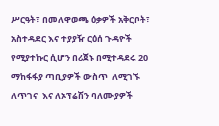ሥርዓት፣ በመለዋወጫ ዕቃዎች አቅርቦት፣ አስተዳደር እና ተያያዥ ርዕሰ ጉዳዮች የሚያተኩር ሲሆን በሪጀኑ በሚተዳደሩ 20 ማከፋፋያ ጣቢያዎች ውስጥ  ለሚገኙ  ለጥገና  እና ለኦፕሬሽን ባለሙያዎች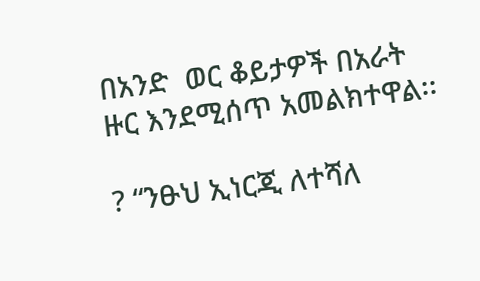በአንድ  ወር ቆይታዎች በአራት ዙር እንደሚሰጥ አመልክተዋል፡፡

? “ንፁህ ኢነርጂ ለተሻለ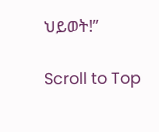ህይወት!”

Scroll to Top